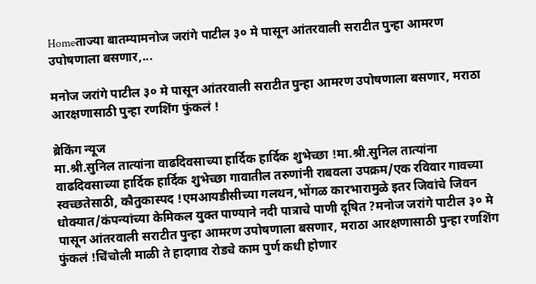Homeताज्या बातम्यामनोज जरांगे पाटील ३० मे पासून आंतरवाली सराटीत पुन्हा आमरण उपोषणाला बसणार,...

मनोज जरांगे पाटील ३० मे पासून आंतरवाली सराटीत पुन्हा आमरण उपोषणाला बसणार, मराठा आरक्षणासाठी पुन्हा रणशिंग फुंकलं !

ब्रेकिंग न्यूज
मा.श्री.सुनिल तात्यांना वाढदिवसाच्या हार्दिक हार्दिक शुभेच्छा !मा.श्री.सुनिल तात्यांना वाढदिवसाच्या हार्दिक हार्दिक शुभेच्छा गावातील तरुणांनी राबवला उपक्रम/एक रविवार गावच्या स्वच्छतेसाठी, कौतुकास्पद !एमआयडीसीच्या गलथन,भोंगळ कारभारामुळे इतर जिवांचे जिवन धोक्यात/कंपन्यांच्या केमिकल युक्त पाण्याने नदी पात्राचे पाणी दूषित ?मनोज जरांगे पाटील ३० मे पासून आंतरवाली सराटीत पुन्हा आमरण उपोषणाला बसणार, मराठा आरक्षणासाठी पुन्हा रणशिंग फुंकलं !चिंचोली माळी ते हादगाव रोडचे काम पुर्ण कधी होणार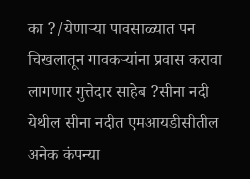का ?/येणाऱ्या पावसाळ्यात पन चिखलातून गावकऱ्यांना प्रवास करावा लागणार गुत्तेदार साहेब ?सीना नदी येथील सीना नदीत एमआयडीसीतील अनेक कंपन्या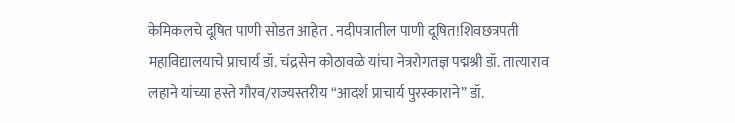केमिकलचे दूषित पाणी सोडत आहेत . नदीपत्रातील पाणी दूषित!शिवछत्रपती महाविद्यालयाचे प्राचार्य डॉ. चंद्रसेन कोठावळे यांचा नेत्ररोगतज्ञ पद्मश्री डॉ. तात्याराव लहाने यांच्या हस्ते गौरव/राज्यस्तरीय “आदर्श प्राचार्य पुरस्काराने” डॉ.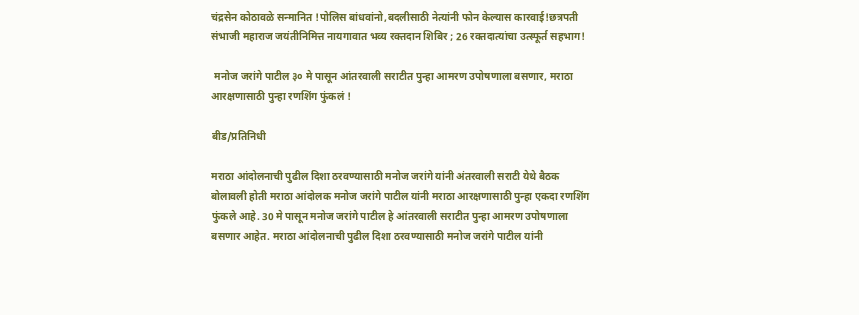चंद्रसेन कोठावळे सन्मानित !पोलिस बांधवांनो,बदलीसाठी नेत्यांनी फोन केल्यास कारवाई!छत्रपती संभाजी महाराज जयंतीनिमित्त नायगावात भव्य रक्तदान शिबिर ; 26 रक्तदात्यांचा उत्स्फूर्त सहभाग!

 मनोज जरांगे पाटील ३० मे पासून आंतरवाली सराटीत पुन्हा आमरण उपोषणाला बसणार, मराठा आरक्षणासाठी पुन्हा रणशिंग फुंकलं !

बीड/प्रतिनिधी

मराठा आंदोलनाची पुढील दिशा ठरवण्यासाठी मनोज जरांगे यांनी अंतरवाली सराटी येथे बैठक बोलावली होती मराठा आंदोलक मनोज जरांगे पाटील यांनी मराठा आरक्षणासाठी पुन्हा एकदा रणशिंग फुंकले आहे. 30 मे पासून मनोज जरांगे पाटील हे आंतरवाली सराटीत पुन्हा आमरण उपोषणाला बसणार आहेत. मराठा आंदोलनाची पुढील दिशा ठरवण्यासाठी मनोज जरांगे पाटील यांनी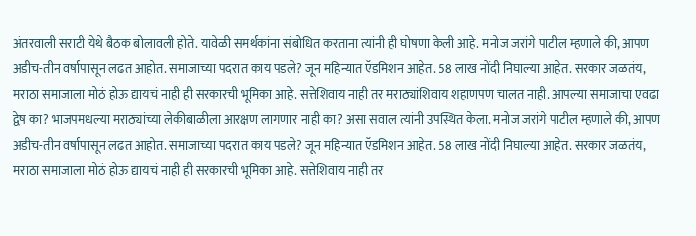अंतरवाली सराटी येथे बैठक बोलावली होते. यावेळी समर्थकांना संबोधित करताना त्यांनी ही घोषणा केली आहे. मनोज जरांगे पाटील म्हणाले की, आपण अडीच-तीन वर्षापासून लढत आहोत. समाजाच्या पदरात काय पडले? जून महिन्यात ऍडमिशन आहेत. 58 लाख नोंदी निघाल्या आहेत. सरकार जळतंय, मराठा समाजाला मोठं होऊ द्यायचं नाही ही सरकारची भूमिका आहे. सत्तेशिवाय नाही तर मराठ्यांशिवाय शहाणपण चालत नाही. आपल्या समाजाचा एवढा द्वेष का? भाजपमधल्या मराठ्यांच्या लेकीबाळीला आरक्षण लागणार नाही का? असा सवाल त्यांनी उपस्थित केला. मनोज जरांगे पाटील म्हणाले की, आपण अडीच-तीन वर्षापासून लढत आहोत. समाजाच्या पदरात काय पडले? जून महिन्यात ऍडमिशन आहेत. 58 लाख नोंदी निघाल्या आहेत. सरकार जळतंय, मराठा समाजाला मोठं होऊ द्यायचं नाही ही सरकारची भूमिका आहे. सत्तेशिवाय नाही तर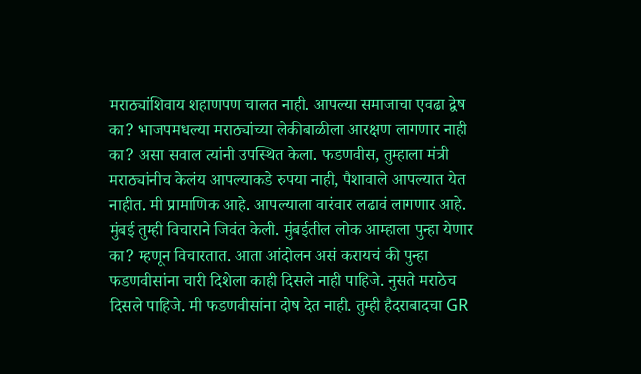मराठ्यांशिवाय शहाणपण चालत नाही. आपल्या समाजाचा एवढा द्वेष का? भाजपमधल्या मराठ्यांच्या लेकीबाळीला आरक्षण लागणार नाही का? असा सवाल त्यांनी उपस्थित केला. फडणवीस, तुम्हाला मंत्री मराठ्यांनीच केलंय आपल्याकडे रुपया नाही, पैशावाले आपल्यात येत नाहीत. मी प्रामाणिक आहे. आपल्याला वारंवार लढावं लागणार आहे. मुंबई तुम्ही विचाराने जिवंत केली. मुंबईतील लोक आम्हाला पुन्हा येणार का? म्हणून विचारतात. आता आंदोलन असं करायचं की पुन्हा फडणवीसांना चारी दिशेला काही दिसले नाही पाहिजे. नुसते मराठेच दिसले पाहिजे. मी फडणवीसांना दोष देत नाही. तुम्ही हैदराबादचा GR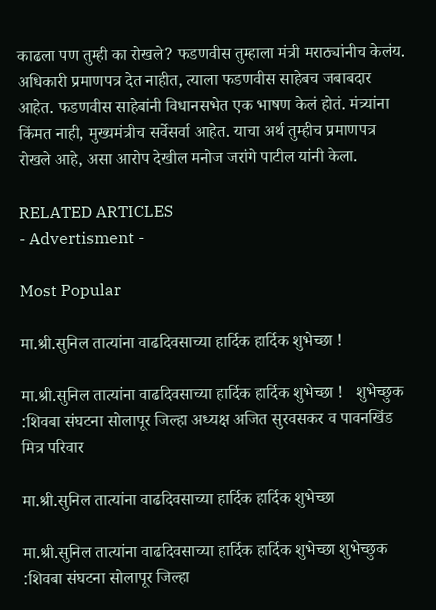काढला पण तुम्ही का रोखले? फडणवीस तुम्हाला मंत्री मराठ्यांनीच केलंय. अधिकारी प्रमाणपत्र देत नाहीत, त्याला फडणवीस साहेबच जबाबदार आहेत. फडणवीस साहेबांनी विधानसभेत एक भाषण केलं होतं. मंत्र्यांना किंमत नाही, मुख्यमंत्रीच सर्वेसर्वा आहेत. याचा अर्थ तुम्हीच प्रमाणपत्र रोखले आहे, असा आरोप देखील मनोज जरांगे पाटील यांनी केला.

RELATED ARTICLES
- Advertisment -

Most Popular

मा.श्री.सुनिल तात्यांना वाढदिवसाच्या हार्दिक हार्दिक शुभेच्छा !

मा.श्री.सुनिल तात्यांना वाढदिवसाच्या हार्दिक हार्दिक शुभेच्छा !   शुभेच्छुक :शिवबा संघटना सोलापूर जिल्हा अध्यक्ष अजित सुरवसकर व पावनखिंड मित्र परिवार

मा.श्री.सुनिल तात्यांना वाढदिवसाच्या हार्दिक हार्दिक शुभेच्छा

मा.श्री.सुनिल तात्यांना वाढदिवसाच्या हार्दिक हार्दिक शुभेच्छा शुभेच्छुक :शिवबा संघटना सोलापूर जिल्हा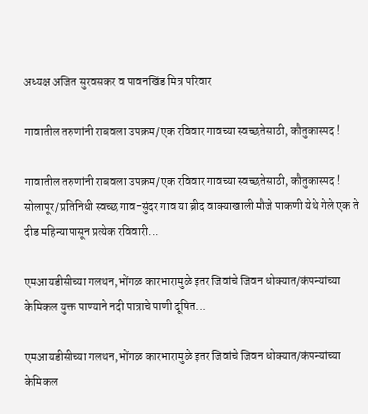अध्यक्ष अजित सुरवसकर व पावनखिंड मित्र परिवार

गावातील तरुणांनी राबवला उपक्रम/एक रविवार गावच्या स्वच्छतेसाठी, कौतुकास्पद !

गावातील तरुणांनी राबवला उपक्रम/एक रविवार गावच्या स्वच्छतेसाठी, कौतुकास्पद ! सोलापूर/प्रतिनिधी स्वच्छ गाव-सुंदर गाव या ब्रीद वाक्याखाली मौजे पाकणी येथे गेले एक ते दीड महिन्यापासून प्रत्येक रविवारी...

एमआयडीसीच्या गलथन,भोंगळ कारभारामुळे इतर जिवांचे जिवन धोक्यात/कंपन्यांच्या केमिकल युक्त पाण्याने नदी पात्राचे पाणी दूषित...

एमआयडीसीच्या गलथन,भोंगळ कारभारामुळे इतर जिवांचे जिवन धोक्यात/कंपन्यांच्या केमिकल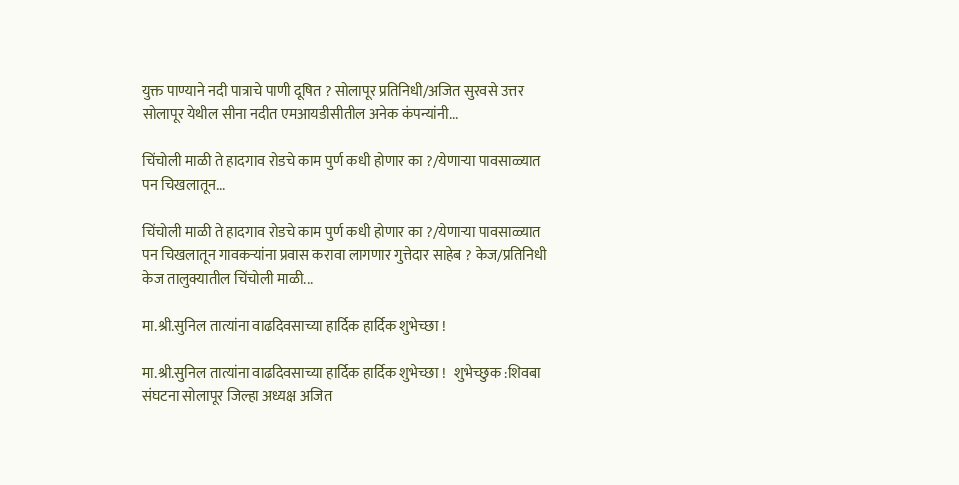युक्त पाण्याने नदी पात्राचे पाणी दूषित ? सोलापूर प्रतिनिधी/अजित सुरवसे उत्तर सोलापूर येथील सीना नदीत एमआयडीसीतील अनेक कंपन्यांनी...

चिंचोली माळी ते हादगाव रोडचे काम पुर्ण कधी होणार का ?/येणाऱ्या पावसाळ्यात पन चिखलातून...

चिंचोली माळी ते हादगाव रोडचे काम पुर्ण कधी होणार का ?/येणाऱ्या पावसाळ्यात पन चिखलातून गावकऱ्यांना प्रवास करावा लागणार गुत्तेदार साहेब ? केज/प्रतिनिधी केज तालुक्यातील चिंचोली माळी...

मा.श्री.सुनिल तात्यांना वाढदिवसाच्या हार्दिक हार्दिक शुभेच्छा !

मा.श्री.सुनिल तात्यांना वाढदिवसाच्या हार्दिक हार्दिक शुभेच्छा !   शुभेच्छुक :शिवबा संघटना सोलापूर जिल्हा अध्यक्ष अजित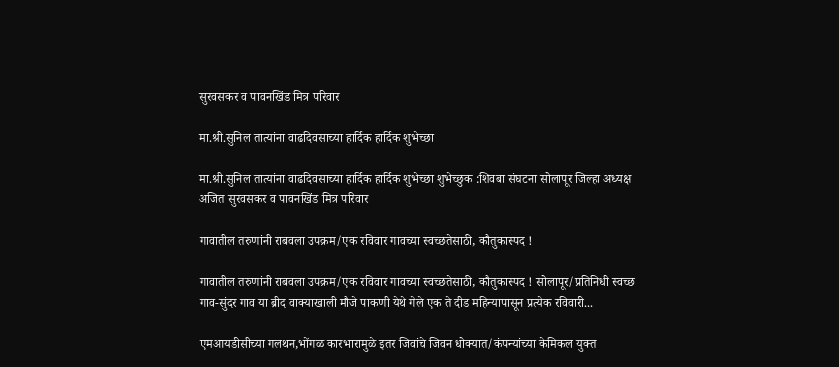सुरवसकर व पावनखिंड मित्र परिवार

मा.श्री.सुनिल तात्यांना वाढदिवसाच्या हार्दिक हार्दिक शुभेच्छा

मा.श्री.सुनिल तात्यांना वाढदिवसाच्या हार्दिक हार्दिक शुभेच्छा शुभेच्छुक :शिवबा संघटना सोलापूर जिल्हा अध्यक्ष अजित सुरवसकर व पावनखिंड मित्र परिवार

गावातील तरुणांनी राबवला उपक्रम/एक रविवार गावच्या स्वच्छतेसाठी, कौतुकास्पद !

गावातील तरुणांनी राबवला उपक्रम/एक रविवार गावच्या स्वच्छतेसाठी, कौतुकास्पद ! सोलापूर/प्रतिनिधी स्वच्छ गाव-सुंदर गाव या ब्रीद वाक्याखाली मौजे पाकणी येथे गेले एक ते दीड महिन्यापासून प्रत्येक रविवारी...

एमआयडीसीच्या गलथन,भोंगळ कारभारामुळे इतर जिवांचे जिवन धोक्यात/कंपन्यांच्या केमिकल युक्त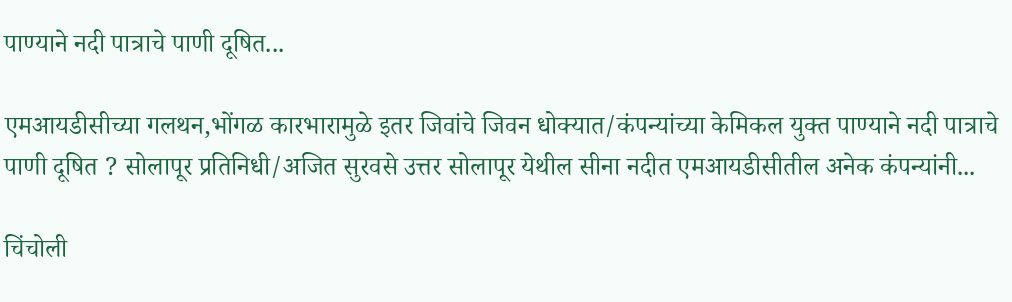पाण्याने नदी पात्राचे पाणी दूषित...

एमआयडीसीच्या गलथन,भोंगळ कारभारामुळे इतर जिवांचे जिवन धोक्यात/कंपन्यांच्या केमिकल युक्त पाण्याने नदी पात्राचे पाणी दूषित ? सोलापूर प्रतिनिधी/अजित सुरवसे उत्तर सोलापूर येथील सीना नदीत एमआयडीसीतील अनेक कंपन्यांनी...

चिंचोली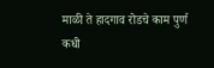माळी ते हादगाव रोडचे काम पुर्ण कधी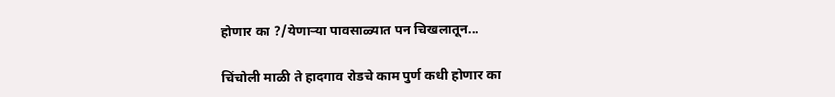होणार का ?/येणाऱ्या पावसाळ्यात पन चिखलातून...

चिंचोली माळी ते हादगाव रोडचे काम पुर्ण कधी होणार का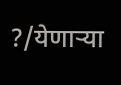?/येणाऱ्या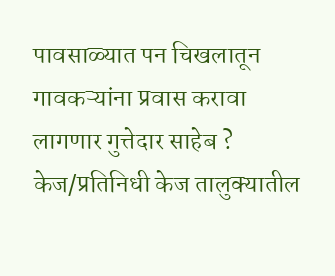पावसाळ्यात पन चिखलातून गावकऱ्यांना प्रवास करावा लागणार गुत्तेदार साहेब ? केज/प्रतिनिधी केज तालुक्यातील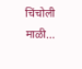चिंचोली माळी...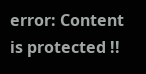error: Content is protected !!